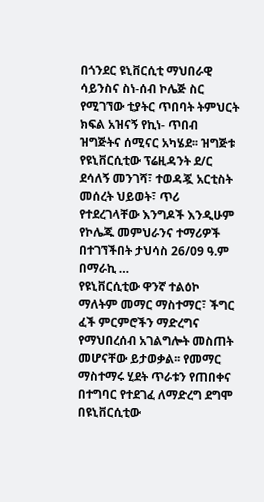በጎንደር ዩኒቨርሲቲ ማህበራዊ ሳይንስና ስነ-ሰብ ኮሌጅ ስር የሚገኘው ቲያትር ጥበባት ትምህርት ክፍል አዝናኝ የኪነ- ጥበብ ዝግጅትና ሰሚናር አካሄደ፡፡ ዝግጅቱ የዩኒቨርሲቲው ፕሬዚዳንት ደ/ር ደሳለኝ መንገሻ፣ ተወዳጇ አርቲስት መሰረት ህይወት፣ ጥሪ የተደረገላቸው እንግዶች እንዲሁም የኮሌጁ መምህራንና ተማሪዎች በተገኘችበት ታህሳስ 26/09 ዓ.ም በማራኪ …
የዩኒቨርሲቲው ዋንኛ ተልዕኮ ማለትም መማር ማስተማር፣ ችግር ፈች ምርምሮችን ማድረግና የማህበረሰብ አገልግሎት መስጠት መሆናቸው ይታወቃል፡፡ የመማር ማስተማሩ ሂደት ጥራቱን የጠበቀና በተግባር የተደገፈ ለማድረግ ደግሞ በዩኒቨርሲቲው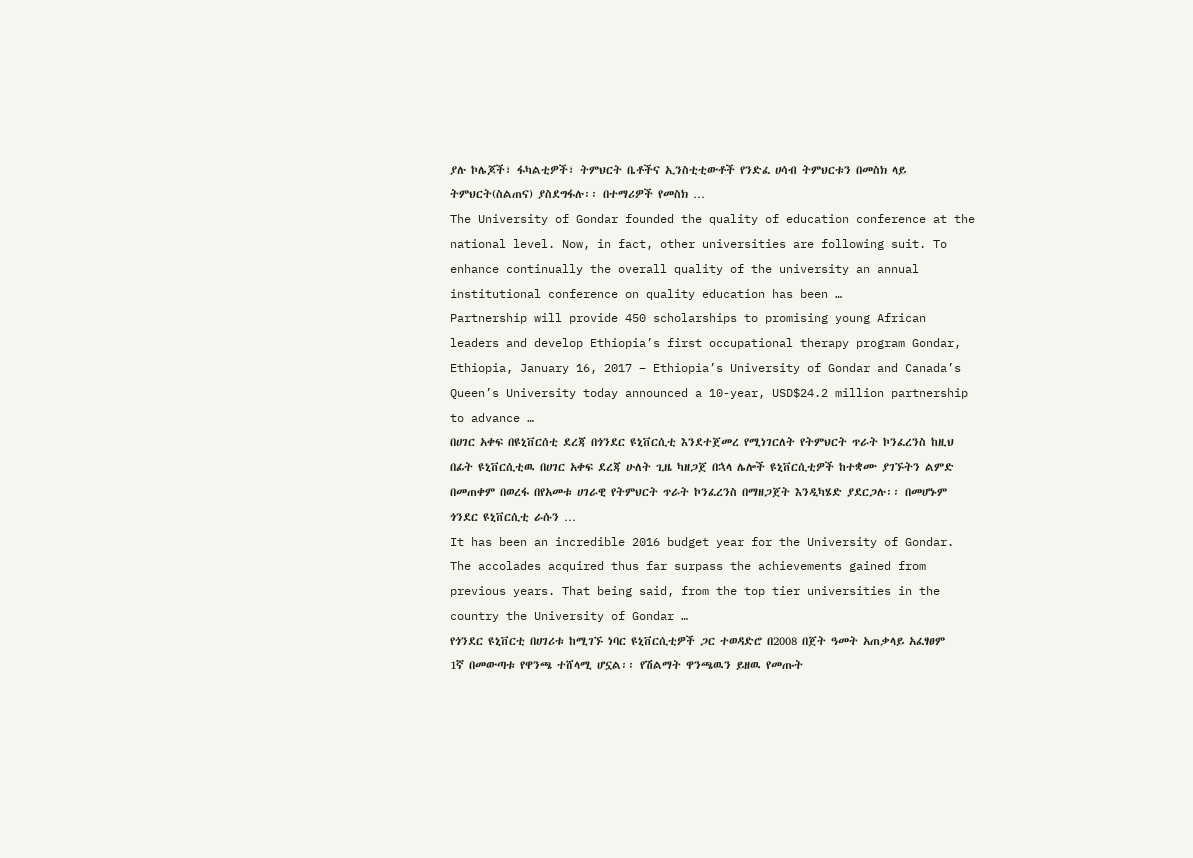ያሉ ኮሌጆች፣ ፋካልቲዎች፣ ትምህርት ቤቶችና ኢንስቲቲውቶች የንድፈ ሀሳብ ትምህርቱን በመስክ ላይ ትምህርት(ስልጠና) ያስደግፋሉ፡፡ በተማሪዎች የመስክ …
The University of Gondar founded the quality of education conference at the national level. Now, in fact, other universities are following suit. To enhance continually the overall quality of the university an annual institutional conference on quality education has been …
Partnership will provide 450 scholarships to promising young African leaders and develop Ethiopia’s first occupational therapy program Gondar, Ethiopia, January 16, 2017 – Ethiopia’s University of Gondar and Canada’s Queen’s University today announced a 10-year, USD$24.2 million partnership to advance …
በሀገር አቀፍ በዩኒቨርሰቲ ደረጃ በጎንደር ዩኒቨርሲቲ እንደተጀመረ የሚነገርለት የትምህርት ጥራት ኮንፈረንስ ከዚህ በፊት ዩኒቨርሲቲዉ በሀገር አቀፍ ደረጃ ሁለት ጊዜ ካዘጋጀ በኋላ ሌሎች ዩኒቨርሲቲዎች ከተቋሙ ያገኙትን ልምድ በመጠቀም በወረፋ በየአመቱ ሀገራዊ የትምህርት ጥራት ኮንፈረንስ በማዘጋጀት እንዲካሄድ ያደርጋሉ፡፡ በመሆኑም ጎንደር ዩኒቨርሲቲ ራሱን …
It has been an incredible 2016 budget year for the University of Gondar. The accolades acquired thus far surpass the achievements gained from previous years. That being said, from the top tier universities in the country the University of Gondar …
የጎንደር ዩኒቨርቲ በሀገሪቱ ከሚገኙ ነባር ዩኒቨርሲቲዎች ጋር ተወዳድሮ በ2008 በጀት ዓመት አጠቃላይ አፈፃፀም 1ኛ በመውጣቱ የዋንጫ ተሸላሚ ሆኗል፡፡ የሽልማት ዋንጫዉን ይዘዉ የመጡት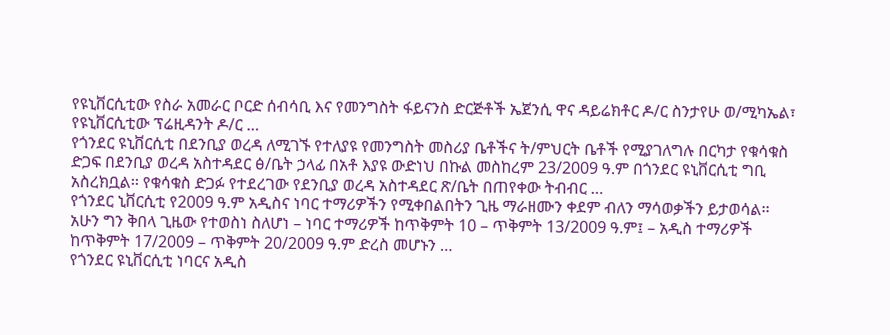የዩኒቨርሲቲው የስራ አመራር ቦርድ ሰብሳቢ እና የመንግስት ፋይናንስ ድርጅቶች ኤጀንሲ ዋና ዳይሬክቶር ዶ/ር ስንታየሁ ወ/ሚካኤል፣ የዩኒቨርሲቲው ፕሬዚዳንት ዶ/ር …
የጎንደር ዩኒቨርሲቲ በደንቢያ ወረዳ ለሚገኙ የተለያዩ የመንግስት መስሪያ ቤቶችና ት/ምህርት ቤቶች የሚያገለግሉ በርካታ የቁሳቁስ ድጋፍ በደንቢያ ወረዳ አስተዳደር ፅ/ቤት ኃላፊ በአቶ እያዩ ውድነህ በኩል መስከረም 23/2009 ዓ.ም በጎንደር ዩኒቨርሲቲ ግቢ አስረክቧል፡፡ የቁሳቁስ ድጋፉ የተደረገው የደንቢያ ወረዳ አስተዳደር ጽ/ቤት በጠየቀው ትብብር …
የጎንደር ኒቨርሲቲ የ2009 ዓ.ም አዲስና ነባር ተማሪዎችን የሚቀበልበትን ጊዜ ማራዘሙን ቀደም ብለን ማሳወቃችን ይታወሳል፡፡ አሁን ግን ቅበላ ጊዜው የተወስነ ስለሆነ – ነባር ተማሪዎች ከጥቅምት 10 – ጥቅምት 13/2009 ዓ.ም፤ – አዲስ ተማሪዎች ከጥቅምት 17/2009 – ጥቅምት 20/2009 ዓ.ም ድረስ መሆኑን …
የጎንደር ዩኒቨርሲቲ ነባርና አዲስ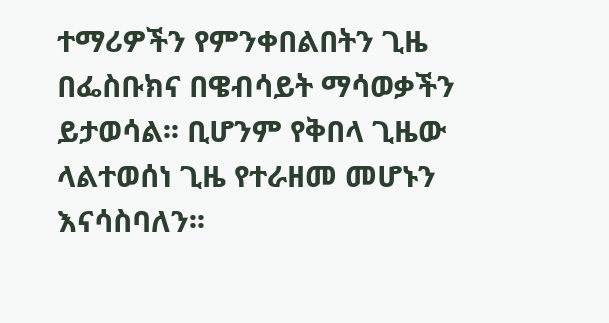ተማሪዎችን የምንቀበልበትን ጊዜ በፌስቡክና በዌብሳይት ማሳወቃችን ይታወሳል፡፡ ቢሆንም የቅበላ ጊዜው ላልተወሰነ ጊዜ የተራዘመ መሆኑን እናሳስባለን፡፡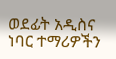ወደፊት አዲስና ነባር ተማሪዎችን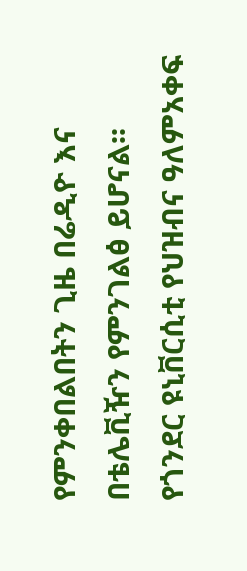የምንቀበልበትን ጊዜ በሬዲዮ እና በቴሌቪዥን የምንገልፅ ይሆናል፡፡ የጎንደር ዩኒቨርሲቲ የህዝብና ዓለምአቀፍ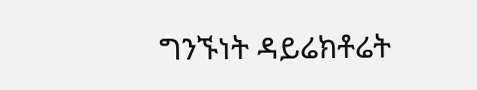ግንኙነት ዳይሬክቶሬት